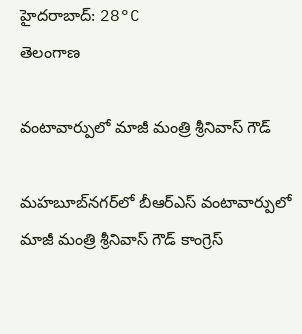హైదరాబాద్: 28°C
తెలంగాణ

వంటావార్పులో మాజీ మంత్రి శ్రీనివాస్ గౌడ్

మహబూబ్‌నగర్‌లో బీఆర్ఎస్ వంటావార్పులో మాజీ మంత్రి శ్రీనివాస్ గౌడ్ కాంగ్రెస్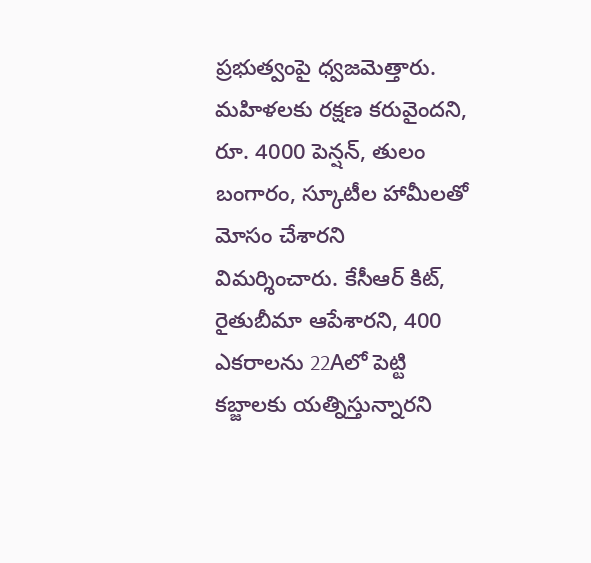ప్రభుత్వంపై ధ్వజమెత్తారు. మహిళలకు రక్షణ కరువైందని, రూ. 4000 పెన్షన్, తులం బంగారం, స్కూటీల హామీలతో మోసం చేశారని విమర్శించారు. కేసీఆర్ కిట్, రైతుబీమా ఆపేశారని, 400 ఎకరాలను 22Aలో పెట్టి కబ్జాలకు యత్నిస్తున్నారని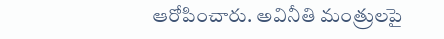ఆరోపించారు. అవినీతి మంత్రులపై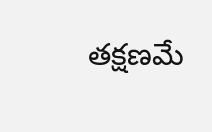తక్షణమే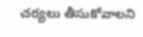చర్యలు తీసుకోవాలని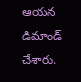ఆయన డిమాండ్ చేశారు.